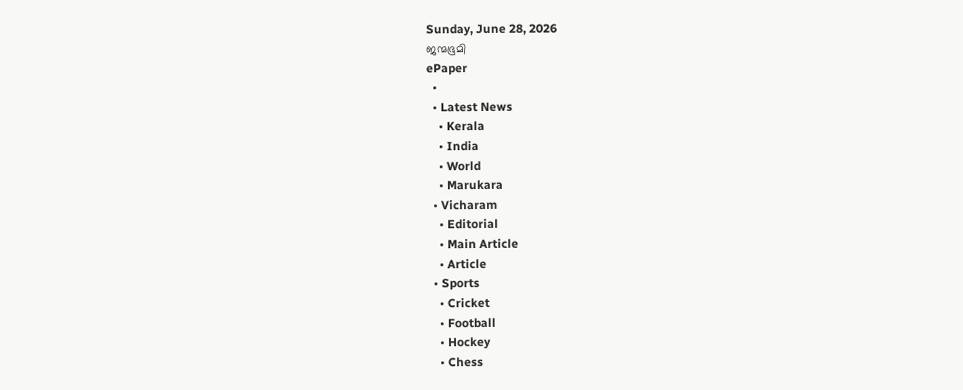Sunday, June 28, 2026
ജന്മഭൂമി
ePaper
  •
  • Latest News
    • Kerala
    • India
    • World
    • Marukara
  • Vicharam
    • Editorial
    • Main Article
    • Article
  • Sports
    • Cricket
    • Football
    • Hockey
    • Chess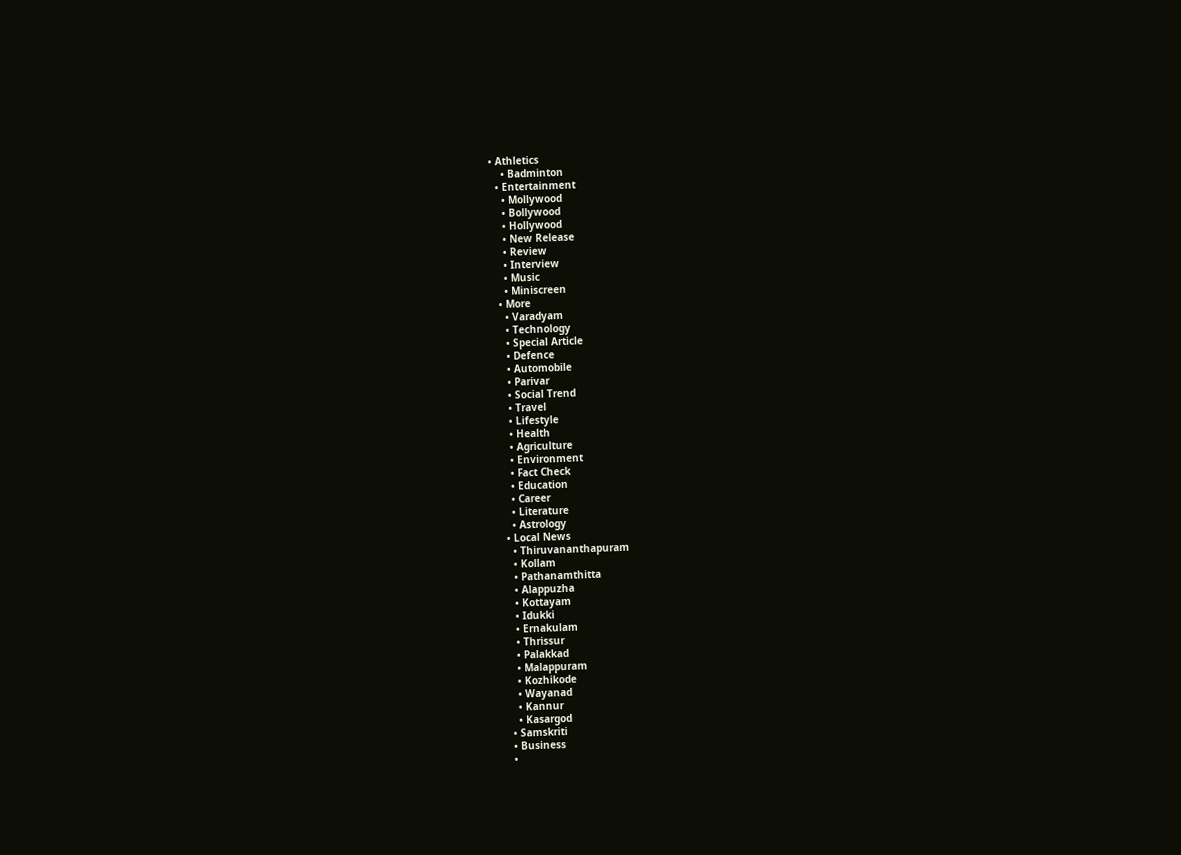• Athletics
    • Badminton
  • Entertainment
    • Mollywood
    • Bollywood
    • Hollywood
    • New Release
    • Review
    • Interview
    • Music
    • Miniscreen
  • More
    • Varadyam
    • Technology
    • Special Article
    • Defence
    • Automobile
    • Parivar
    • Social Trend
    • Travel
    • Lifestyle
    • Health
    • Agriculture
    • Environment
    • Fact Check
    • Education
    • Career
    • Literature
    • Astrology
  • Local News
    • Thiruvananthapuram
    • Kollam
    • Pathanamthitta
    • Alappuzha
    • Kottayam
    • Idukki
    • Ernakulam
    • Thrissur
    • Palakkad
    • Malappuram
    • Kozhikode
    • Wayanad
    • Kannur
    • Kasargod
  • Samskriti
  • Business
  •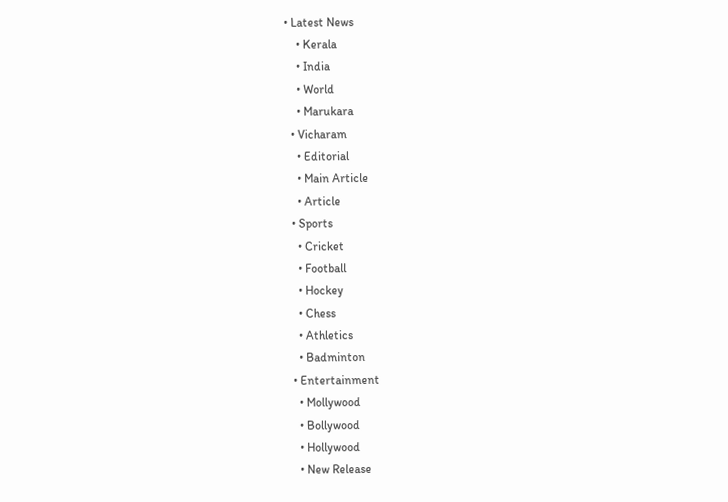• Latest News
    • Kerala
    • India
    • World
    • Marukara
  • Vicharam
    • Editorial
    • Main Article
    • Article
  • Sports
    • Cricket
    • Football
    • Hockey
    • Chess
    • Athletics
    • Badminton
  • Entertainment
    • Mollywood
    • Bollywood
    • Hollywood
    • New Release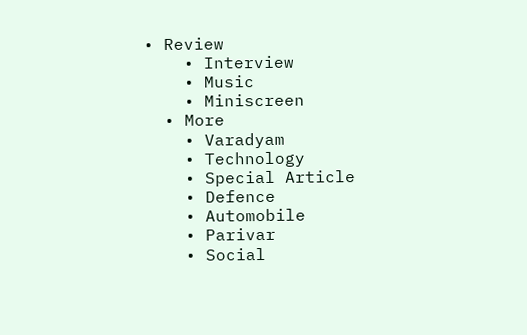• Review
    • Interview
    • Music
    • Miniscreen
  • More
    • Varadyam
    • Technology
    • Special Article
    • Defence
    • Automobile
    • Parivar
    • Social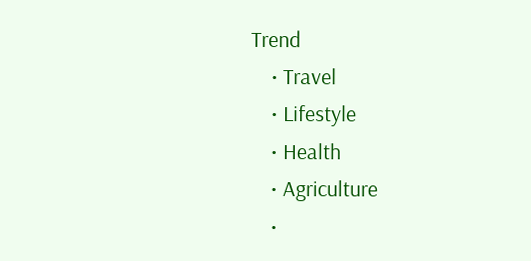Trend
    • Travel
    • Lifestyle
    • Health
    • Agriculture
    •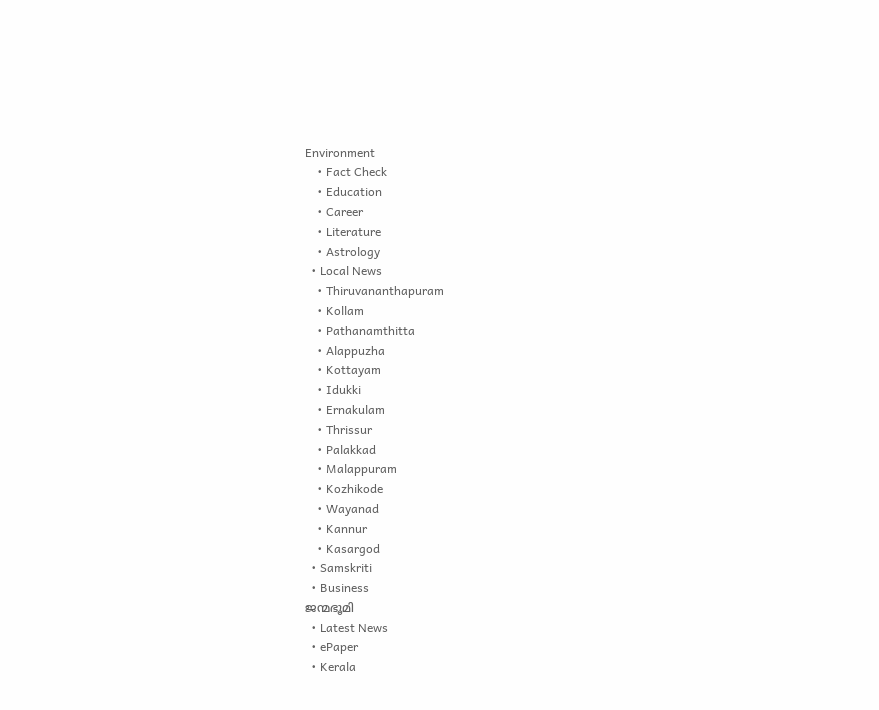Environment
    • Fact Check
    • Education
    • Career
    • Literature
    • Astrology
  • Local News
    • Thiruvananthapuram
    • Kollam
    • Pathanamthitta
    • Alappuzha
    • Kottayam
    • Idukki
    • Ernakulam
    • Thrissur
    • Palakkad
    • Malappuram
    • Kozhikode
    • Wayanad
    • Kannur
    • Kasargod
  • Samskriti
  • Business
ജന്മഭൂമി
  • Latest News
  • ePaper
  • Kerala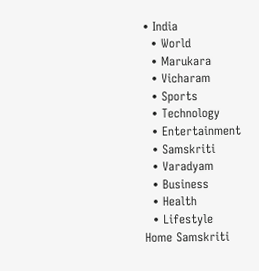• India
  • World
  • Marukara
  • Vicharam
  • Sports
  • Technology
  • Entertainment
  • Samskriti
  • Varadyam
  • Business
  • Health
  • Lifestyle
Home Samskriti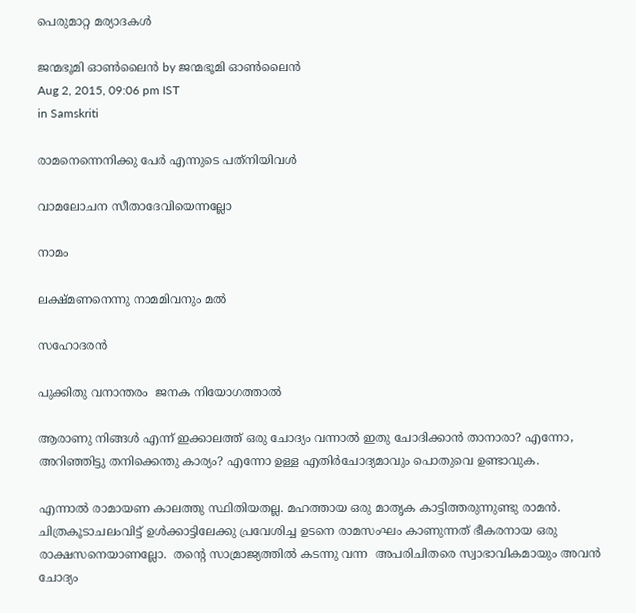പെരുമാറ്റ മര്യാദകള്‍

ജന്മഭൂമി ഓണ്‍ലൈന്‍ by ജന്മഭൂമി ഓണ്‍ലൈന്‍
Aug 2, 2015, 09:06 pm IST
in Samskriti

രാമനെന്നെനിക്കു പേര്‍ എന്നുടെ പത്‌നിയിവള്‍

വാമലോചന സീതാദേവിയെന്നല്ലോ

നാമം

ലക്ഷ്മണനെന്നു നാമമിവനും മല്‍

സഹോദരന്‍

പുക്കിതു വനാന്തരം  ജനക നിയോഗത്താല്‍

ആരാണു നിങ്ങള്‍ എന്ന് ഇക്കാലത്ത് ഒരു ചോദ്യം വന്നാല്‍ ഇതു ചോദിക്കാന്‍ താനാരാ? എന്നോ, അറിഞ്ഞിട്ടു തനിക്കെന്തു കാര്യം? എന്നോ ഉള്ള എതിര്‍ചോദ്യമാവും പൊതുവെ ഉണ്ടാവുക.

എന്നാല്‍ രാമായണ കാലത്തു സ്ഥിതിയതല്ല. മഹത്തായ ഒരു മാതൃക കാട്ടിത്തരുന്നുണ്ടു രാമന്‍. ചിത്രകൂടാചലംവിട്ട് ഉള്‍ക്കാട്ടിലേക്കു പ്രവേശിച്ച ഉടനെ രാമസംഘം കാണുന്നത് ഭീകരനായ ഒരു രാക്ഷസനെയാണല്ലോ.  തന്റെ സാമ്രാജ്യത്തില്‍ കടന്നു വന്ന  അപരിചിതരെ സ്വാഭാവികമായും അവന്‍ ചോദ്യം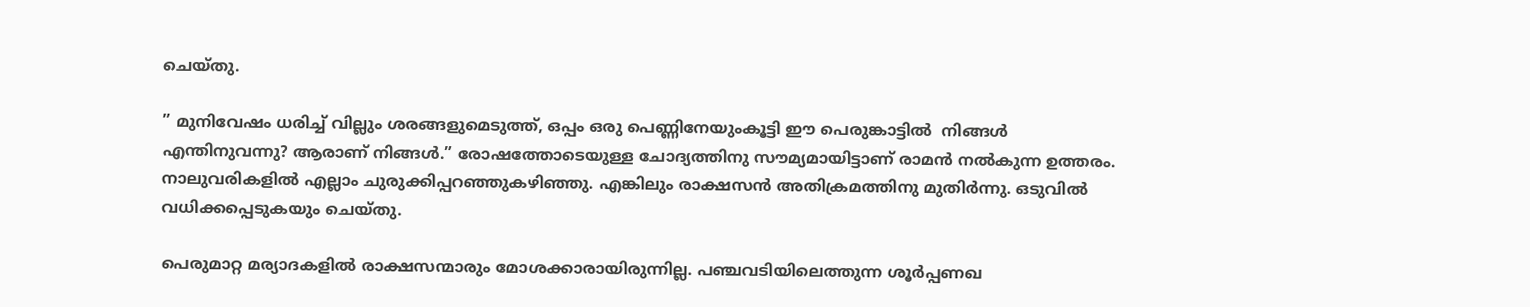ചെയ്തു.

” മുനിവേഷം ധരിച്ച് വില്ലും ശരങ്ങളുമെടുത്ത്, ഒപ്പം ഒരു പെണ്ണിനേയുംകൂട്ടി ഈ പെരുങ്കാട്ടില്‍  നിങ്ങള്‍ എന്തിനുവന്നു? ആരാണ് നിങ്ങള്‍.” രോഷത്തോടെയുള്ള ചോദ്യത്തിനു സൗമ്യമായിട്ടാണ് രാമന്‍ നല്‍കുന്ന ഉത്തരം. നാലുവരികളില്‍ എല്ലാം ചുരുക്കിപ്പറഞ്ഞുകഴിഞ്ഞു. എങ്കിലും രാക്ഷസന്‍ അതിക്രമത്തിനു മുതിര്‍ന്നു. ഒടുവില്‍ വധിക്കപ്പെടുകയും ചെയ്തു.

പെരുമാറ്റ മര്യാദകളില്‍ രാക്ഷസന്മാരും മോശക്കാരായിരുന്നില്ല. പഞ്ചവടിയിലെത്തുന്ന ശൂര്‍പ്പണഖ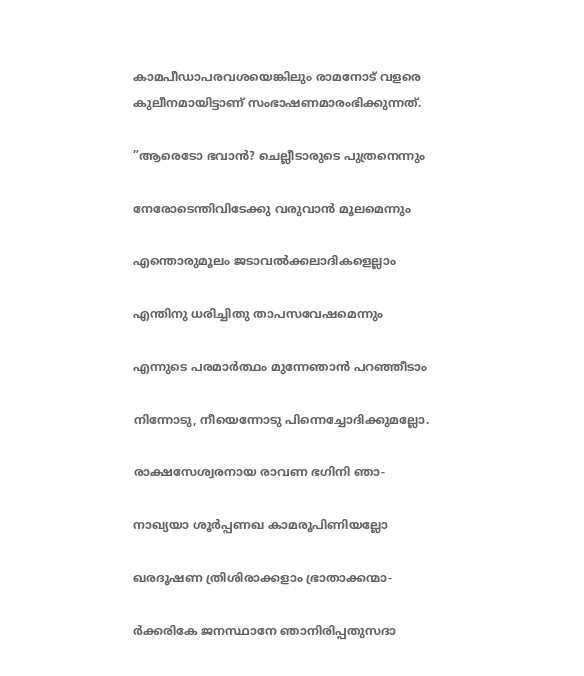കാമപീഡാപരവശയെങ്കിലും രാമനോട് വളരെ കുലീനമായിട്ടാണ് സംഭാഷണമാരംഭിക്കുന്നത്.

”ആരെടോ ഭവാന്‍? ചെല്ലീടാരുടെ പുത്രനെന്നും

നേരോടെന്തിവിടേക്കു വരുവാന്‍ മൂലമെന്നും

എന്തൊരുമൂലം ജടാവല്‍ക്കലാദികളെല്ലാം

എന്തിനു ധരിച്ചിതു താപസവേഷമെന്നും

എന്നുടെ പരമാര്‍ത്ഥം മുന്നേഞാന്‍ പറഞ്ഞീടാം

നിന്നോടു, നീയെന്നോടു പിന്നെച്ചോദിക്കുമല്ലോ.

രാക്ഷസേശ്വരനായ രാവണ ഭഗിനി ഞാ-

നാഖ്യയാ ശൂര്‍പ്പണഖ കാമരൂപിണിയല്ലോ

ഖരദൂഷണ ത്രിശിരാക്കളാം ഭ്രാതാക്കന്മാ-

ര്‍ക്കരികേ ജനസ്ഥാനേ ഞാനിരിപ്പതുസദാ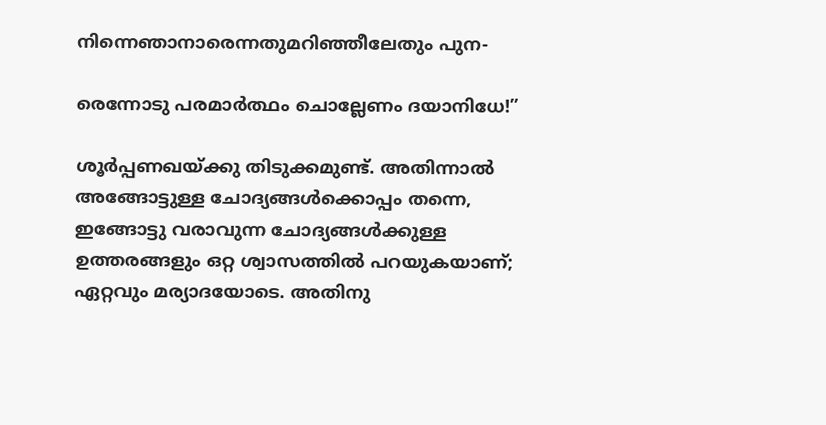നിന്നെഞാനാരെന്നതുമറിഞ്ഞീലേതും പുന-

രെന്നോടു പരമാര്‍ത്ഥം ചൊല്ലേണം ദയാനിധേ!”

ശൂര്‍പ്പണഖയ്‌ക്കു തിടുക്കമുണ്ട്. അതിന്നാല്‍ അങ്ങോട്ടുള്ള ചോദ്യങ്ങള്‍ക്കൊപ്പം തന്നെ, ഇങ്ങോട്ടു വരാവുന്ന ചോദ്യങ്ങള്‍ക്കുള്ള ഉത്തരങ്ങളും ഒറ്റ ശ്വാസത്തില്‍ പറയുകയാണ്; ഏറ്റവും മര്യാദയോടെ. അതിനു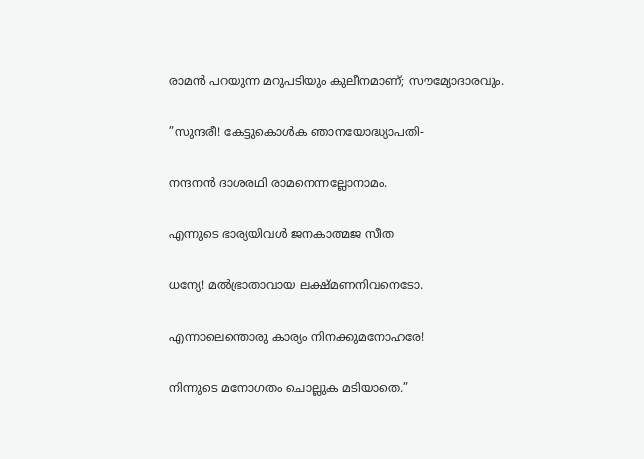രാമന്‍ പറയുന്ന മറുപടിയും കുലീനമാണ്; സൗമ്യോദാരവും.

”സുന്ദരീ! കേട്ടുകൊള്‍ക ഞാനയോദ്ധ്യാപതി-

നന്ദനന്‍ ദാശരഥി രാമനെന്നല്ലോനാമം.

എന്നുടെ ഭാര്യയിവള്‍ ജനകാത്മജ സീത

ധന്യേ! മല്‍ഭ്രാതാവായ ലക്ഷ്മണനിവനെടോ.

എന്നാലെന്തൊരു കാര്യം നിനക്കുമനോഹരേ!

നിന്നുടെ മനോഗതം ചൊല്ലുക മടിയാതെ.”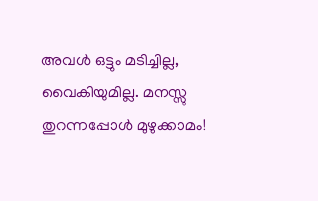അവള്‍ ഒട്ടും മടിച്ചില്ല, വൈകിയുമില്ല. മനസ്സു തുറന്നപ്പോള്‍ മുഴുക്കാമം!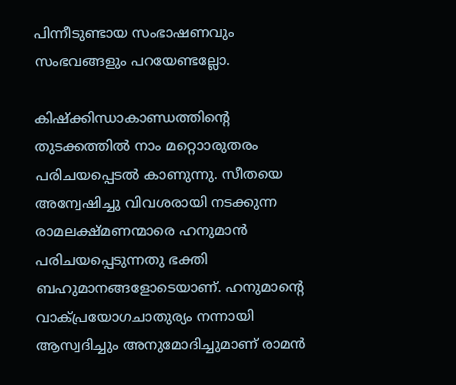പിന്നീടുണ്ടായ സംഭാഷണവും സംഭവങ്ങളും പറയേണ്ടല്ലോ.

കിഷ്‌ക്കിന്ധാകാണ്ഡത്തിന്റെ തുടക്കത്തില്‍ നാം മറ്റൊാരുതരം പരിചയപ്പെടല്‍ കാണുന്നു. സീതയെ അന്വേഷിച്ചു വിവശരായി നടക്കുന്ന രാമലക്ഷ്മണന്മാരെ ഹനുമാന്‍ പരിചയപ്പെടുന്നതു ഭക്തി ബഹുമാനങ്ങളോടെയാണ്. ഹനുമാന്റെ വാക്പ്രയോഗചാതുര്യം നന്നായി ആസ്വദിച്ചും അനുമോദിച്ചുമാണ് രാമന്‍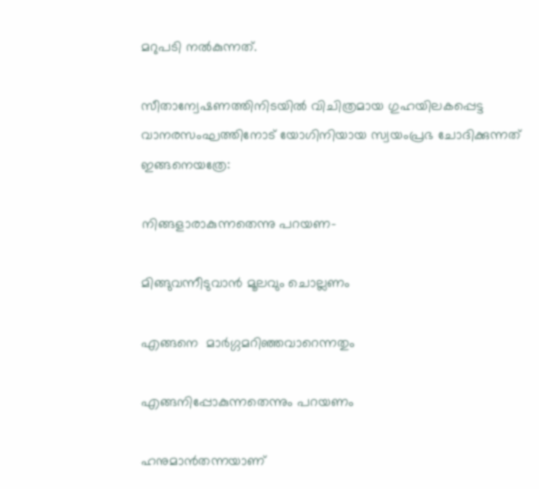മറുപടി നല്‍കുന്നത്.

സീതാന്വേഷണത്തിനിടയില്‍ വിചിത്രമായ ഗുഹയിലകപ്പെട്ട വാനരസംഘത്തിനോട് യോഗിനിയായ സ്വയംപ്രഭ ചോദിക്കുന്നത് ഇങ്ങനെയത്രേ:

നിങ്ങളാരാകുന്നതെന്നു പറയണ-

മിങ്ങുവന്നീടുവാന്‍ മൂലവും ചൊല്ലണം

എങ്ങനെ  മാര്‍ഗ്ഗമറിഞ്ഞവാറെന്നതും

എങ്ങനിപ്പോകുന്നതെന്നും പറയണം

ഹനുമാന്‍തന്നയാണ്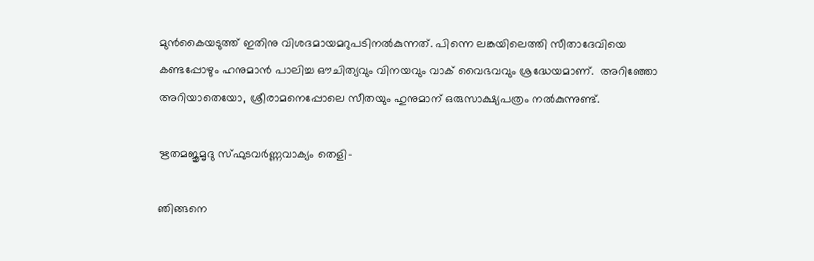മുന്‍കൈയടുത്ത് ഇതിനു വിശദമായമറുപടിനല്‍കുന്നത്. പിന്നെ ലങ്കയിലെത്തി സീതാദേവിയെ കണ്ടപ്പോഴും ഹനുമാന്‍ പാലിച്ച ഔചിത്യവും വിനയവും വാക് വൈഭവവും ശ്രദ്ധേയമാണ്.  അറിഞ്ഞോ അറിയാതെയോ, ശ്രീരാമനെപ്പോലെ സീതയും ഹുനുമാന് ഒരുസാക്ഷ്യപത്രം നല്‍കുന്നുണ്ട്.

ഋതമജൃമൃദു സ്ഫുടവര്‍ണ്ണവാക്യം തെളി-

ഞിങ്ങനെ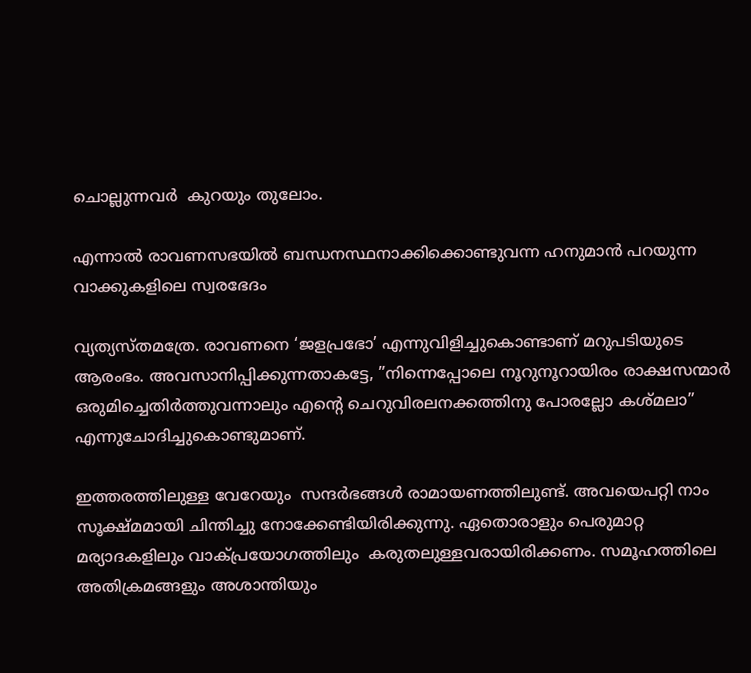ചൊല്ലുന്നവര്‍  കുറയും തുലോം.

എന്നാല്‍ രാവണസഭയില്‍ ബന്ധനസ്ഥനാക്കിക്കൊണ്ടുവന്ന ഹനുമാന്‍ പറയുന്ന വാക്കുകളിലെ സ്വരഭേദം

വ്യത്യസ്തമത്രേ. രാവണനെ ‘ജളപ്രഭോ’ എന്നുവിളിച്ചുകൊണ്ടാണ് മറുപടിയുടെ ആരംഭം. അവസാനിപ്പിക്കുന്നതാകട്ടേ, ”നിന്നെപ്പോലെ നൂറുനൂറായിരം രാക്ഷസന്മാര്‍ ഒരുമിച്ചെതിര്‍ത്തുവന്നാലും എന്റെ ചെറുവിരലനക്കത്തിനു പോരല്ലോ കശ്മലാ” എന്നുചോദിച്ചുകൊണ്ടുമാണ്.

ഇത്തരത്തിലുള്ള വേറേയും  സന്ദര്‍ഭങ്ങള്‍ രാമായണത്തിലുണ്ട്. അവയെപറ്റി നാം സൂക്ഷ്മമായി ചിന്തിച്ചു നോക്കേണ്ടിയിരിക്കുന്നു. ഏതൊരാളും പെരുമാറ്റ മര്യാദകളിലും വാക്പ്രയോഗത്തിലും  കരുതലുള്ളവരായിരിക്കണം. സമൂഹത്തിലെ അതിക്രമങ്ങളും അശാന്തിയും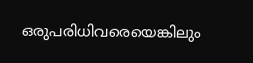ഒരുപരിധിവരെയെങ്കിലും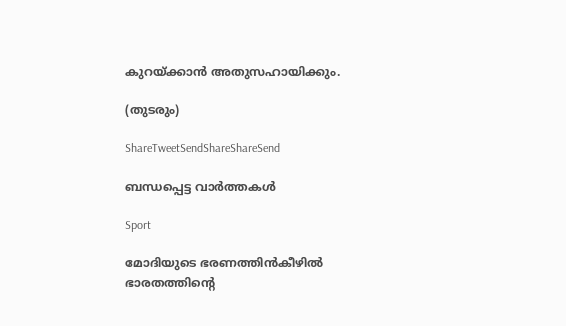കുറയ്‌ക്കാന്‍ അതുസഹായിക്കും.

(തുടരും)

ShareTweetSendShareShareSend

ബന്ധപ്പെട്ട വാര്‍ത്തകള്‍

Sport

മോദിയുടെ ഭരണത്തിന്‍കീഴില്‍ ഭാരതത്തിന്റെ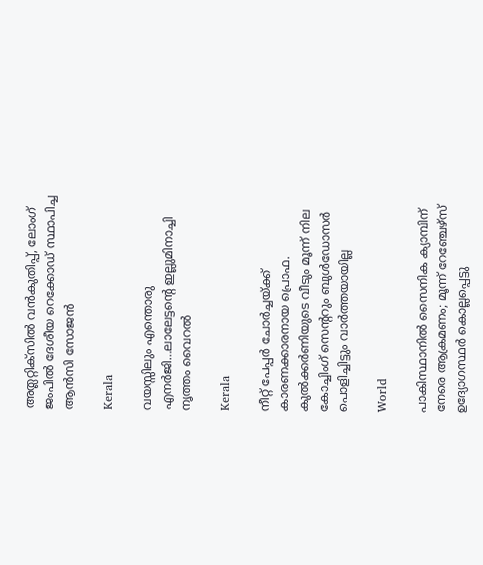അത്ലറ്റിക്സില്‍ വന്‍കുതിപ്പ്, ലോംഗ് ജംപില്‍ ദേശീയ റെക്കോഡ് സ്ഥാപിച്ച ആന്‍സി സോജന്‍

Kerala

വയസ്സിലും എന്തൊരു എനര്‍ജി…ലാലേട്ടന്റെ ഇല്ലുമിനാച്ചി നൃത്തം വൈറല്‍

Kerala

നീറ്റ് പേപ്പര്‍ ചോര്‍ച്ചയ്‌ക്ക് കാരണക്കാരനായ പ്രൊഫ. കുല്‍ക്കര്‍ണിയുടെ വീടും മൂന്ന് നില കോച്ചിംഗ് സെ‍ന്‍ററും ബുള്‍ഡോസര്‍ പൊളിച്ചിട്ടും വാര്‍ത്തയായില്ല

World

പാകിസ്ഥാനിൽ സൈനിക ക്യാമ്പിന് നേരെ ആക്രമണം; മൂന്ന് റേഞ്ചേഴ്‌സ് ഉദ്യോഗസ്ഥര്‍ കൊല്ലപ്പെട്ടു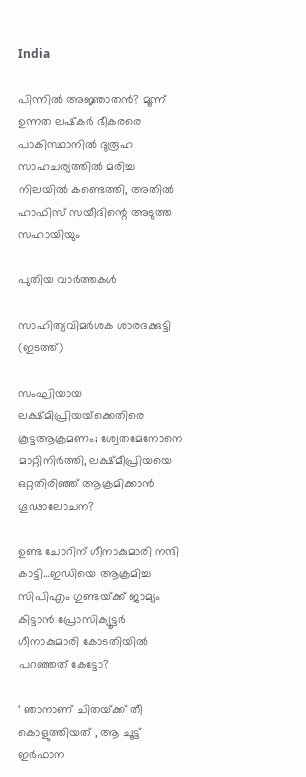India

പിന്നില്‍ അജ്ഞാതന്‍? മൂന്ന് ഉന്നത ലഷ്‌കർ ഭീകരരെ പാകിസ്ഥാനിൽ ദുരൂഹ സാഹചര്യത്തിൽ മരിച്ച നിലയിൽ കണ്ടെത്തി, അതിൽ ഹാഫിസ് സയീദിന്റെ അടുത്ത സഹായിയും

പുതിയ വാര്‍ത്തകള്‍

സാഹിത്യവിമര്‍ശക ശാരദക്കുട്ടി (ഇടത്ത്)

സംഘിയായ ലക്ഷ്മിപ്രിയയ്‌ക്കെതിരെ കൂട്ടആക്രമണം; ശ്വേതമേനോനെ മാറ്റിനിര്‍ത്തി, ലക്ഷ്മീപ്രിയയെ ഒറ്റതിരിഞ്ഞ് ആക്രമിക്കാന്‍ ഗൂഢാലോചന?

ഉണ്ട ചോറിന് ഗീനാകുമാരി നന്ദി കാട്ടി…ഇഡിയെ ആക്രമിച്ച സിപിഎം ഗുണ്ടയ്‌ക്ക് ജാമ്യം കിട്ടാന്‍ പ്രോസിക്യൂട്ടര്‍ ഗീനാകുമാരി കോടതിയില്‍ പറഞ്ഞത് കേട്ടോ?

‘ ഞാനാണ് ചിതയ്‌ക്ക് തീ കൊളുത്തിയത് , ആ ചൂട്ട് ഇർഫാന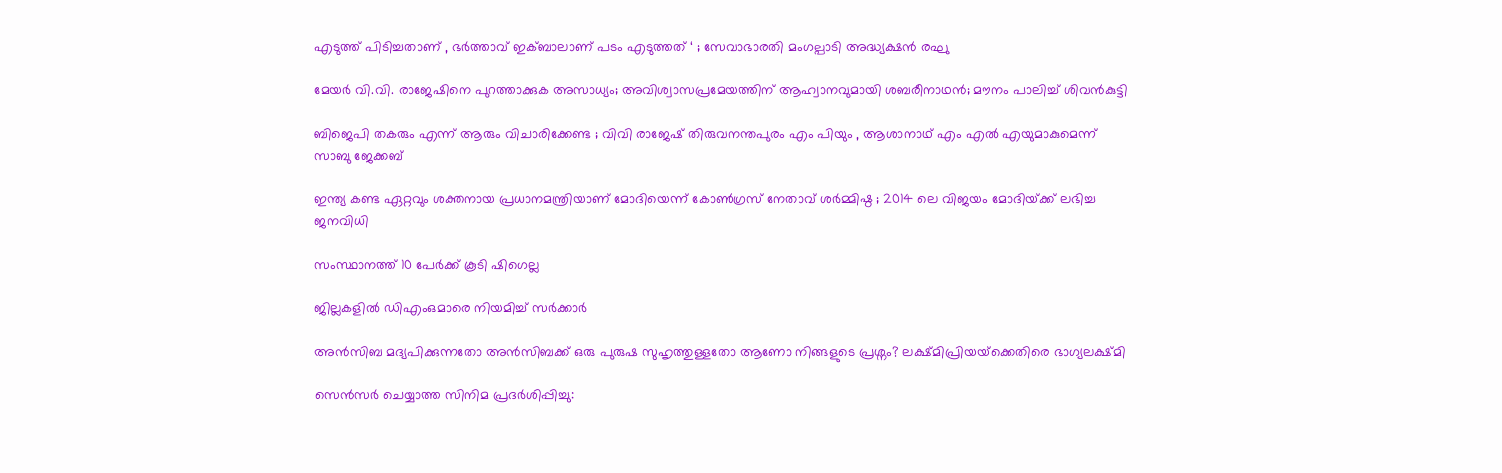എടുത്ത് പിടിച്ചതാണ് , ഭർത്താവ് ഇക്ബാലാണ് പടം എടുത്തത് ‘ ; സേവാഭാരതി മംഗല്പാടി അദ്ധ്യക്ഷൻ രഘു

മേയര്‍ വി.വി. രാജേഷിനെ പുറത്താക്കുക അസാധ്യം; അവിശ്വാസപ്രമേയത്തിന് ആഹ്വാനവുമായി ശബരീനാഥന്‍; മൗനം പാലിച്ച് ശിവന്‍കുട്ടി

ബിജെപി തകരും എന്ന് ആരും വിചാരിക്കേണ്ട ; വിവി രാജേഷ് തിരുവനന്തപുരം എം പിയും , ആശാനാഥ് എം എൽ എയുമാകുമെന്ന് സാബു ജേക്കബ്

ഇന്ത്യ കണ്ട ഏറ്റവും ശക്തനായ പ്രധാനമന്ത്രിയാണ് മോദിയെന്ന് കോൺഗ്രസ് നേതാവ് ശർമ്മിഷ്ഠ ; 2014 ലെ വിജയം മോദിയ്‌ക്ക് ലഭിച്ച ജനവിധി

സംസ്ഥാനത്ത് 10 പേര്‍ക്ക് കൂടി ഷിഗെല്ല

ജില്ലകളില്‍ ഡിഎംഒമാരെ നിയമിച്ച് സര്‍ക്കാര്‍

അൻസിബ മദ്യപിക്കുന്നതോ അൻസിബക്ക് ഒരു പുരുഷ സുഹൃത്തുള്ളതോ ആണോ നിങ്ങളുടെ പ്രശ്നം? ലക്ഷ്മിപ്രിയയ്‌ക്കെതിരെ ഭാഗ്യലക്ഷ്മി

സെന്‍സര്‍ ചെയ്യാത്ത സിനിമ പ്രദര്‍ശിപ്പിച്ചു: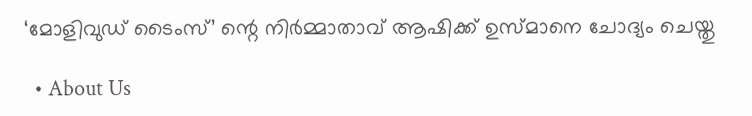‘മോളിവുഡ് ടൈംസ്’ ന്റെ നിര്‍മ്മാതാവ് ആഷിക്ക് ഉസ്മാനെ ചോദ്യം ചെയ്തു

  • About Us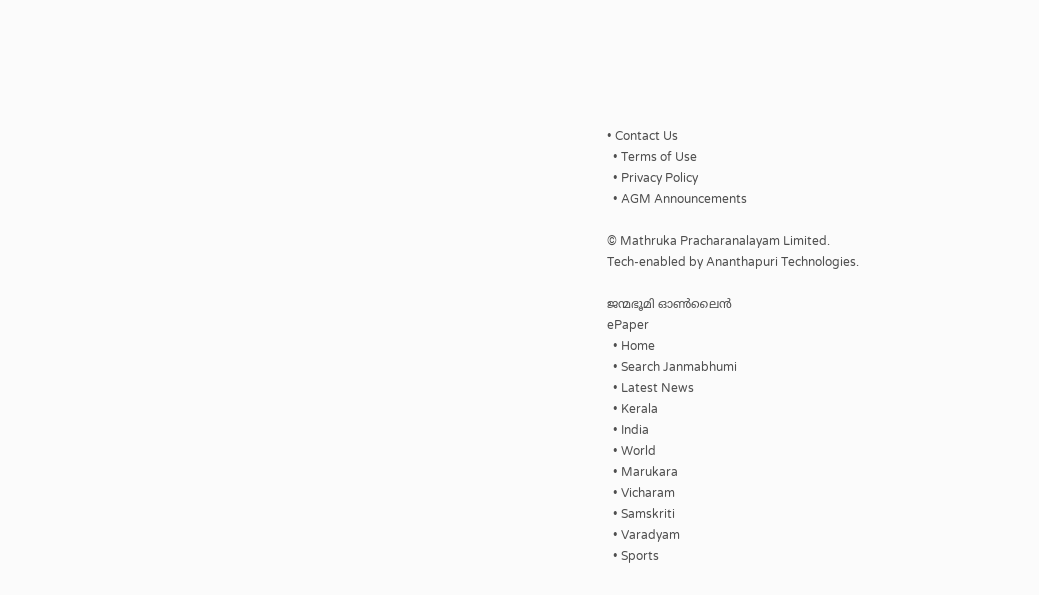• Contact Us
  • Terms of Use
  • Privacy Policy
  • AGM Announcements

© Mathruka Pracharanalayam Limited.
Tech-enabled by Ananthapuri Technologies.

ജന്മഭൂമി ഓണ്‍ലൈന്‍
ePaper
  • Home
  • Search Janmabhumi
  • Latest News
  • Kerala
  • India
  • World
  • Marukara
  • Vicharam
  • Samskriti
  • Varadyam
  • Sports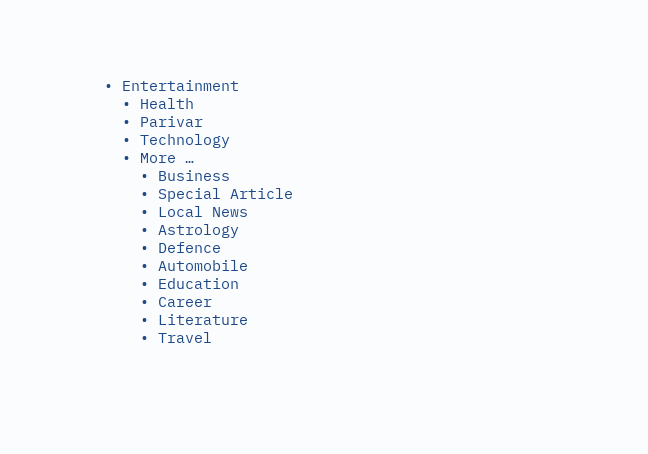• Entertainment
  • Health
  • Parivar
  • Technology
  • More …
    • Business
    • Special Article
    • Local News
    • Astrology
    • Defence
    • Automobile
    • Education
    • Career
    • Literature
    • Travel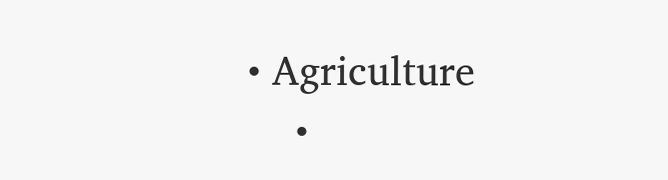• Agriculture
    •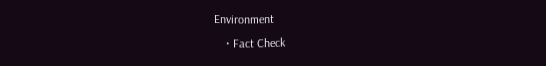Environment
    • Fact Check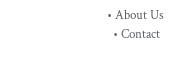• About Us
  • Contact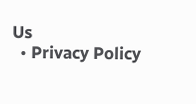Us
  • Privacy Policy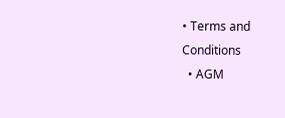• Terms and Conditions
  • AGM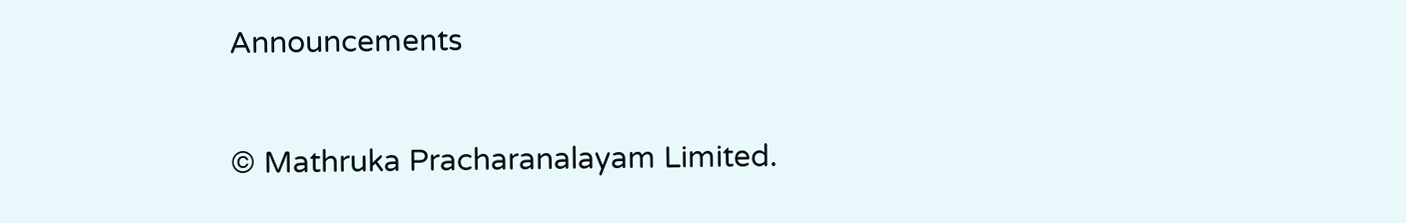Announcements

© Mathruka Pracharanalayam Limited.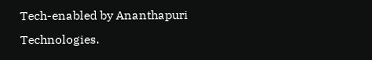Tech-enabled by Ananthapuri Technologies.